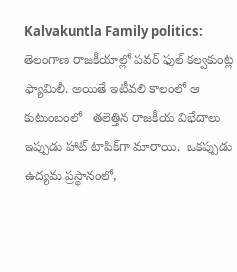Kalvakuntla Family politics: తెలంగాణ రాజకీయాల్లో పవర్ ఫుల్ కల్వకుంట్ల ఫ్యామిలీ. అయితే ఇటీవలి కాలంలో ఆ కుటుంబంలో   తలెత్తిన రాజకీయ విభేదాలు ఇప్పుడు హాట్ టాపిక్‌గా మారాయి.  ఒకప్పుడు ఉద్యమ ప్రస్థానంలో,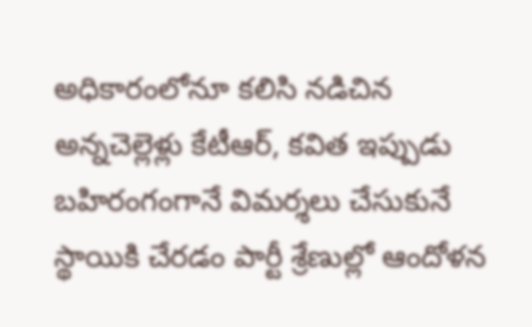అధికారంలోనూ కలిసి నడిచిన అన్నచెల్లెళ్లు కేటీఆర్, కవిత ఇప్పుడు బహిరంగంగానే విమర్శలు చేసుకునే స్థాయికి చేరడం పార్టీ శ్రేణుల్లో ఆందోళన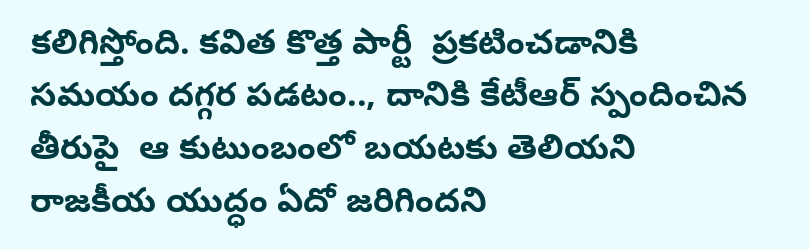కలిగిస్తోంది. కవిత కొత్త పార్టీ  ప్రకటించడానికి సమయం దగ్గర పడటం.., దానికి కేటీఆర్ స్పందించిన తీరుపై  ఆ కుటుంబంలో బయటకు తెలియని రాజకీయ యుద్ధం ఏదో జరిగిందని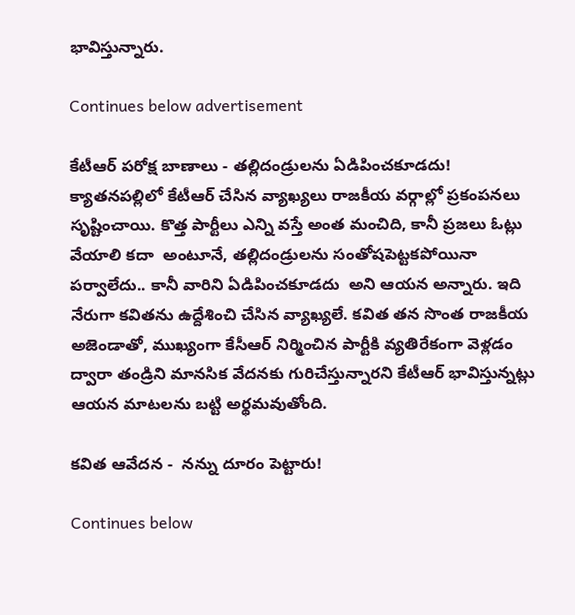భావిస్తున్నారు.

Continues below advertisement

కేటీఆర్ పరోక్ష బాణాలు - తల్లిదండ్రులను ఏడిపించకూడదు! క్యాతనపల్లిలో కేటీఆర్ చేసిన వ్యాఖ్యలు రాజకీయ వర్గాల్లో ప్రకంపనలు సృష్టించాయి. కొత్త పార్టీలు ఎన్ని వస్తే అంత మంచిది, కానీ ప్రజలు ఓట్లు వేయాలి కదా  అంటూనే, తల్లిదండ్రులను సంతోషపెట్టకపోయినా పర్వాలేదు.. కానీ వారిని ఏడిపించకూడదు  అని ఆయన అన్నారు. ఇది నేరుగా కవితను ఉద్దేశించి చేసిన వ్యాఖ్యలే. కవిత తన సొంత రాజకీయ అజెండాతో, ముఖ్యంగా కేసీఆర్ నిర్మించిన పార్టీకి వ్యతిరేకంగా వెళ్లడం ద్వారా తండ్రిని మానసిక వేదనకు గురిచేస్తున్నారని కేటీఆర్ భావిస్తున్నట్లు ఆయన మాటలను బట్టి అర్థమవుతోంది.

కవిత ఆవేదన -  నన్ను దూరం పెట్టారు!

Continues below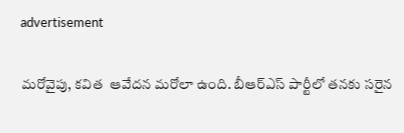advertisement

మరోవైపు, కవిత  ఆవేదన మరోలా ఉంది. బీఆర్ఎస్ పార్టీలో తనకు సరైన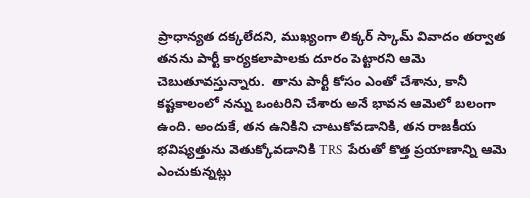ప్రాధాన్యత దక్కలేదని, ముఖ్యంగా లిక్కర్ స్కామ్ వివాదం తర్వాత తనను పార్టీ కార్యకలాపాలకు దూరం పెట్టారని ఆమె చెబుతూవస్తున్నారు.  తాను పార్టీ కోసం ఎంతో చేశాను, కానీ కష్టకాలంలో నన్ను ఒంటరిని చేశారు అనే భావన ఆమెలో బలంగా ఉంది. అందుకే, తన ఉనికిని చాటుకోవడానికి, తన రాజకీయ భవిష్యత్తును వెతుక్కోవడానికి TRS  పేరుతో కొత్త ప్రయాణాన్ని ఆమె ఎంచుకున్నట్లు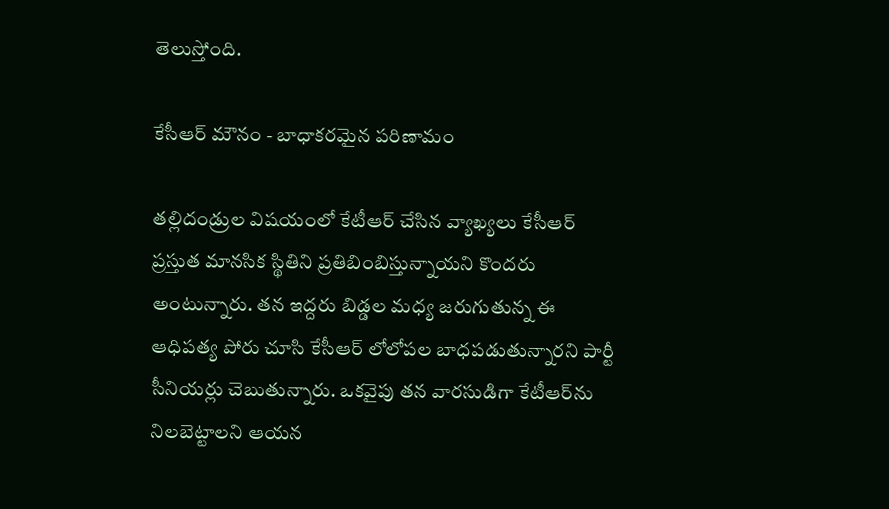తెలుస్తోంది.

కేసీఆర్ మౌనం - బాధాకరమైన పరిణామం

తల్లిదండ్రుల విషయంలో కేటీఆర్ చేసిన వ్యాఖ్యలు కేసీఆర్ ప్రస్తుత మానసిక స్థితిని ప్రతిబింబిస్తున్నాయని కొందరు అంటున్నారు. తన ఇద్దరు బిడ్డల మధ్య జరుగుతున్న ఈ ఆధిపత్య పోరు చూసి కేసీఆర్ లోలోపల బాధపడుతున్నారని పార్టీ సీనియర్లు చెబుతున్నారు. ఒకవైపు తన వారసుడిగా కేటీఆర్‌ను నిలబెట్టాలని ఆయన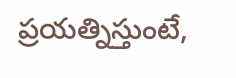ప్రయత్నిస్తుంటే,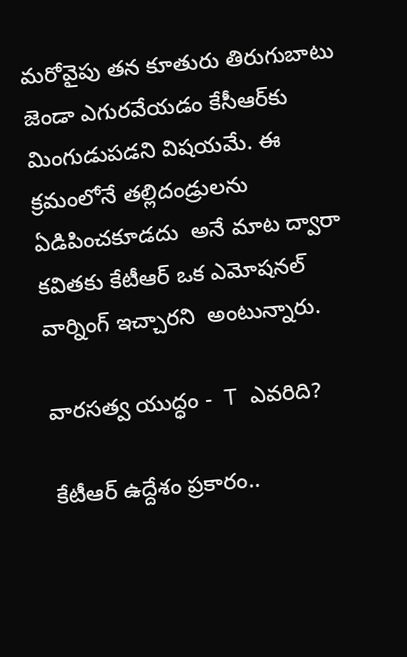మరోవైపు తన కూతురు తిరుగుబాటు జెండా ఎగురవేయడం కేసీఆర్‌కు మింగుడుపడని విషయమే. ఈ క్రమంలోనే తల్లిదండ్రులను ఏడిపించకూడదు  అనే మాట ద్వారా కవితకు కేటీఆర్ ఒక ఎమోషనల్ వార్నింగ్ ఇచ్చారని  అంటున్నారు.

వారసత్వ యుద్ధం -  T  ఎవరిది?

కేటీఆర్ ఉద్దేశం ప్రకారం..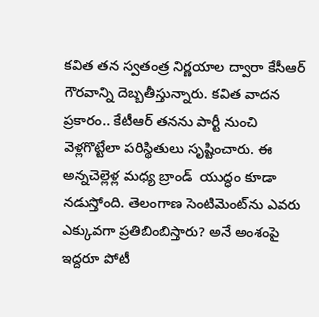కవిత తన స్వతంత్ర నిర్ణయాల ద్వారా కేసీఆర్ గౌరవాన్ని దెబ్బతీస్తున్నారు. కవిత వాదన ప్రకారం.. కేటీఆర్ తనను పార్టీ నుంచి వెళ్లగొట్టేలా పరిస్థితులు సృష్టించారు. ఈ అన్నచెల్లెళ్ల మధ్య బ్రాండ్  యుద్ధం కూడా నడుస్తోంది. తెలంగాణ సెంటిమెంట్‌ను ఎవరు ఎక్కువగా ప్రతిబింబిస్తారు? అనే అంశంపై ఇద్దరూ పోటీ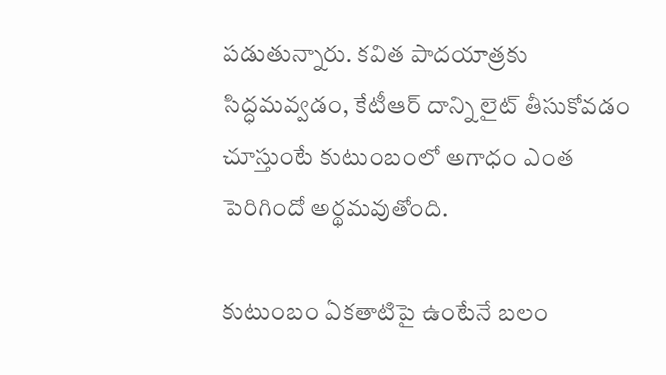పడుతున్నారు. కవిత పాదయాత్రకు సిద్ధమవ్వడం, కేటీఆర్ దాన్ని లైట్ తీసుకోవడం చూస్తుంటే కుటుంబంలో అగాధం ఎంత పెరిగిందో అర్థమవుతోంది.

కుటుంబం ఏకతాటిపై ఉంటేనే బలం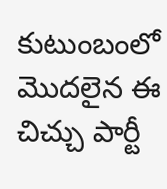కుటుంబంలో మొదలైన ఈ చిచ్చు పార్టీ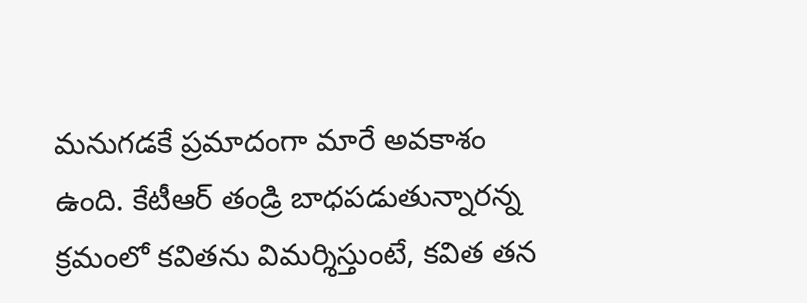మనుగడకే ప్రమాదంగా మారే అవకాశం ఉంది. కేటీఆర్ తండ్రి బాధపడుతున్నారన్న   క్రమంలో కవితను విమర్శిస్తుంటే, కవిత తన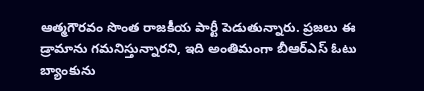ఆత్మగౌరవం సొంత రాజకీయ పార్టీ పెడుతున్నారు. ప్రజలు ఈ డ్రామాను గమనిస్తున్నారని, ఇది అంతిమంగా బీఆర్ఎస్ ఓటు బ్యాంకును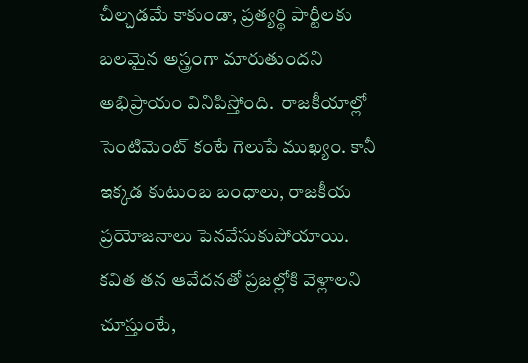చీల్చడమే కాకుండా, ప్రత్యర్థి పార్టీలకు బలమైన అస్త్రంగా మారుతుందని  అభిప్రాయం వినిపిస్తోంది.  రాజకీయాల్లో సెంటిమెంట్ కంటే గెలుపే ముఖ్యం. కానీ ఇక్కడ కుటుంబ బంధాలు, రాజకీయ ప్రయోజనాలు పెనవేసుకుపోయాయి. కవిత తన ఆవేదనతో ప్రజల్లోకి వెళ్లాలని చూస్తుంటే,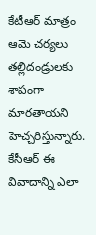కేటీఆర్ మాత్రం ఆమె చర్యలు తల్లిదండ్రులకు శాపంగా మారతాయని హెచ్చరిస్తున్నారు. కేసీఆర్ ఈ వివాదాన్ని ఎలా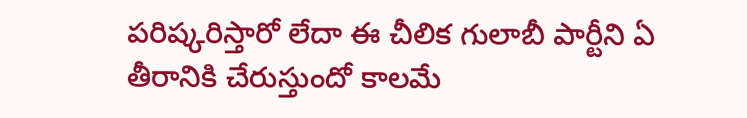పరిష్కరిస్తారో లేదా ఈ చీలిక గులాబీ పార్టీని ఏ తీరానికి చేరుస్తుందో కాలమే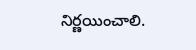నిర్ణయించాలి.